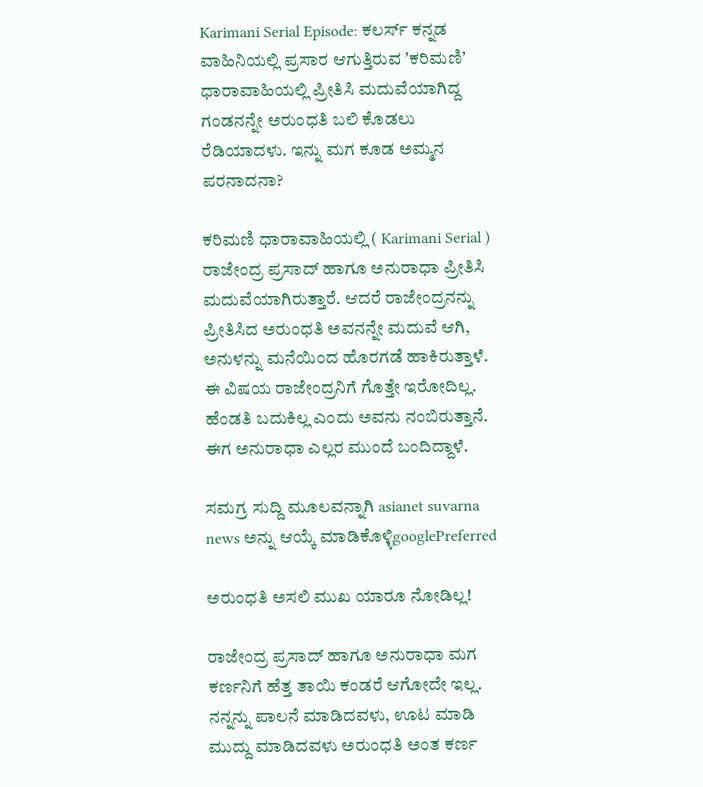Karimani Serial Episode: ಕಲರ್ಸ್‌ ಕನ್ನಡ ವಾಹಿನಿಯಲ್ಲಿ ಪ್ರಸಾರ ಆಗುತ್ತಿರುವ ʼಕರಿಮಣಿʼ ಧಾರಾವಾಹಿಯಲ್ಲಿ ಪ್ರೀತಿಸಿ ಮದುವೆಯಾಗಿದ್ದ ಗಂಡನನ್ನೇ ಅರುಂಧತಿ ಬಲಿ ಕೊಡಲು ರೆಡಿಯಾದಳು. ಇನ್ನು ಮಗ ಕೂಡ ಅಮ್ಮನ ಪರನಾದನಾ?

ಕರಿಮಣಿ ಧಾರಾವಾಹಿಯಲ್ಲಿ ( Karimani Serial ) ರಾಜೇಂದ್ರ ಪ್ರಸಾದ್‌ ಹಾಗೂ ಅನುರಾಧಾ ಪ್ರೀತಿಸಿ ಮದುವೆಯಾಗಿರುತ್ತಾರೆ. ಆದರೆ ರಾಜೇಂದ್ರನನ್ನು ಪ್ರೀತಿಸಿದ ಅರುಂಧತಿ ಅವನನ್ನೇ ಮದುವೆ ಆಗಿ, ಅನುಳನ್ನು ಮನೆಯಿಂದ ಹೊರಗಡೆ ಹಾಕಿರುತ್ತಾಳೆ. ಈ ವಿಷಯ ರಾಜೇಂದ್ರನಿಗೆ ಗೊತ್ತೇ ಇರೋದಿಲ್ಲ. ಹೆಂಡತಿ ಬದುಕಿಲ್ಲ ಎಂದು ಅವನು ನಂಬಿರುತ್ತಾನೆ. ಈಗ ಅನುರಾಧಾ ಎಲ್ಲರ ಮುಂದೆ ಬಂದಿದ್ದಾಳೆ.

ಸಮಗ್ರ ಸುದ್ದಿ ಮೂಲವನ್ನಾಗಿ asianet suvarna news ಅನ್ನು ಆಯ್ಕೆ ಮಾಡಿಕೊಳ್ಳಿgooglePreferred

ಅರುಂಧತಿ ಅಸಲಿ ಮುಖ ಯಾರೂ ನೋಡಿಲ್ಲ!

ರಾಜೇಂದ್ರ ಪ್ರಸಾದ್‌ ಹಾಗೂ ಅನುರಾಧಾ ಮಗ ಕರ್ಣನಿಗೆ ಹೆತ್ತ ತಾಯಿ ಕಂಡರೆ ಆಗೋದೇ ಇಲ್ಲ. ನನ್ನನ್ನು ಪಾಲನೆ ಮಾಡಿದವಳು, ಊಟ ಮಾಡಿ ಮುದ್ದು ಮಾಡಿದವಳು ಅರುಂಧತಿ ಅಂತ ಕರ್ಣ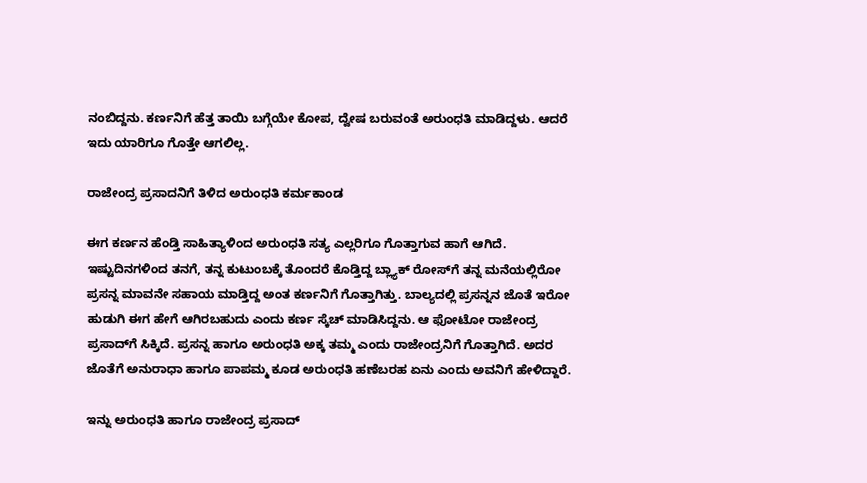ನಂಬಿದ್ದನು. ಕರ್ಣನಿಗೆ ಹೆತ್ತ ತಾಯಿ ಬಗ್ಗೆಯೇ ಕೋಪ, ದ್ವೇಷ ಬರುವಂತೆ ಅರುಂಧತಿ ಮಾಡಿದ್ದಳು. ಆದರೆ ಇದು ಯಾರಿಗೂ ಗೊತ್ತೇ ಆಗಲಿಲ್ಲ.

ರಾಜೇಂದ್ರ ಪ್ರಸಾದನಿಗೆ ತಿಳಿದ ಅರುಂಧತಿ ಕರ್ಮಕಾಂಡ

ಈಗ ಕರ್ಣನ ಹೆಂಡ್ತಿ ಸಾಹಿತ್ಯಾಳಿಂದ ಅರುಂಧತಿ ಸತ್ಯ ಎಲ್ಲರಿಗೂ ಗೊತ್ತಾಗುವ ಹಾಗೆ ಆಗಿದೆ. ಇಷ್ಟುದಿನಗಳಿಂದ ತನಗೆ, ತನ್ನ ಕುಟುಂಬಕ್ಕೆ ತೊಂದರೆ ಕೊಡ್ತಿದ್ದ ಬ್ಲ್ಯಾಕ್‌ ರೋಸ್‌ಗೆ ತನ್ನ ಮನೆಯಲ್ಲಿರೋ ಪ್ರಸನ್ನ ಮಾವನೇ ಸಹಾಯ ಮಾಡ್ತಿದ್ದ ಅಂತ ಕರ್ಣನಿಗೆ ಗೊತ್ತಾಗಿತ್ತು. ಬಾಲ್ಯದಲ್ಲಿ ಪ್ರಸನ್ನನ ಜೊತೆ ಇರೋ ಹುಡುಗಿ ಈಗ ಹೇಗೆ ಆಗಿರಬಹುದು ಎಂದು ಕರ್ಣ ಸ್ಕೆಚ್‌ ಮಾಡಿಸಿದ್ದನು. ಆ ಫೋಟೋ ರಾಜೇಂದ್ರ ಪ್ರಸಾದ್‌ಗೆ ಸಿಕ್ಕಿದೆ. ಪ್ರಸನ್ನ ಹಾಗೂ ಅರುಂಧತಿ ಅಕ್ಕ ತಮ್ಮ ಎಂದು ರಾಜೇಂದ್ರನಿಗೆ ಗೊತ್ತಾಗಿದೆ. ಅದರ ಜೊತೆಗೆ ಅನುರಾಧಾ ಹಾಗೂ ಪಾಪಮ್ಮ ಕೂಡ ಅರುಂಧತಿ ಹಣೆಬರಹ ಏನು ಎಂದು ಅವನಿಗೆ ಹೇಳಿದ್ದಾರೆ.

ಇನ್ನು ಅರುಂಧತಿ ಹಾಗೂ ರಾಜೇಂದ್ರ ಪ್ರಸಾದ್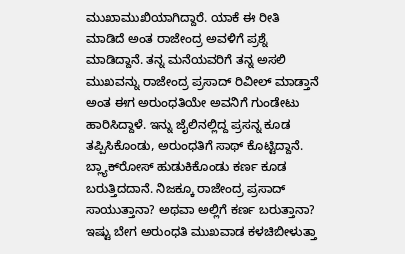ಮುಖಾಮುಖಿಯಾಗಿದ್ದಾರೆ. ಯಾಕೆ ಈ ರೀತಿ ಮಾಡಿದೆ ಅಂತ ರಾಜೇಂದ್ರ ಅವಳಿಗೆ ಪ್ರಶ್ನೆ ಮಾಡಿದ್ದಾನೆ. ತನ್ನ ಮನೆಯವರಿಗೆ ತನ್ನ ಅಸಲಿ ಮುಖವನ್ನು ರಾಜೇಂದ್ರ ಪ್ರಸಾದ್‌ ರಿವೀಲ್‌ ಮಾಡ್ತಾನೆ ಅಂತ ಈಗ ಅರುಂಧತಿಯೇ ಅವನಿಗೆ ಗುಂಡೇಟು ಹಾರಿಸಿದ್ದಾಳೆ. ಇನ್ನು ಜೈಲಿನಲ್ಲಿದ್ದ ಪ್ರಸನ್ನ ಕೂಡ ತಪ್ಪಿಸಿಕೊಂಡು, ಅರುಂಧತಿಗೆ ಸಾಥ್‌ ಕೊಟ್ಟಿದ್ದಾನೆ. ಬ್ಲ್ಯಾಕ್‌ರೋಸ್‌ ಹುಡುಕಿಕೊಂಡು ಕರ್ಣ ಕೂಡ ಬರುತ್ತಿದದಾನೆ. ನಿಜಕ್ಕೂ ರಾಜೇಂದ್ರ ಪ್ರಸಾದ್‌ ಸಾಯುತ್ತಾನಾ? ಅಥವಾ ಅಲ್ಲಿಗೆ ಕರ್ಣ ಬರುತ್ತಾನಾ? ಇಷ್ಟು ಬೇಗ ಅರುಂಧತಿ ಮುಖವಾಡ ಕಳಚಿಬೀಳುತ್ತಾ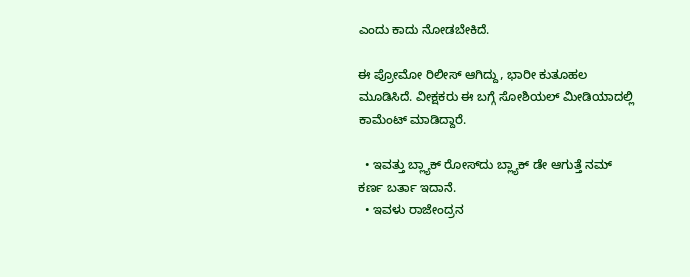ಎಂದು ಕಾದು ನೋಡಬೇಕಿದೆ.

ಈ ಪ್ರೋಮೋ ರಿಲೀಸ್‌ ಆಗಿದ್ದು, ಭಾರೀ ಕುತೂಹಲ ಮೂಡಿಸಿದೆ. ವೀಕ್ಷಕರು ಈ ಬಗ್ಗೆ ಸೋಶಿಯಲ್‌ ಮೀಡಿಯಾದಲ್ಲಿ ಕಾಮೆಂಟ್‌ ಮಾಡಿದ್ದಾರೆ.

  • ಇವತ್ತು ಬ್ಲ್ಯಾಕ್ ರೋಸ್‌ದು ಬ್ಲ್ಯಾಕ್ ಡೇ ಆಗುತ್ತೆ ನಮ್ ಕರ್ಣ ಬರ್ತಾ ಇದಾನೆ.
  • ಇವಳು ರಾಜೇಂದ್ರನ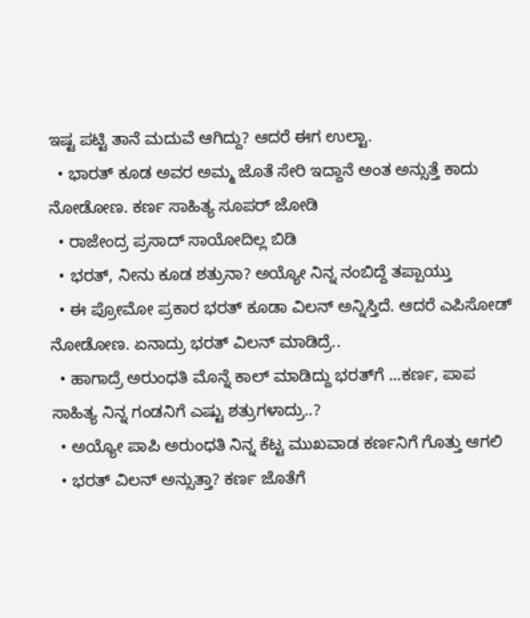ಇಷ್ಟ ಪಟ್ಟಿ ತಾನೆ ಮದುವೆ ಆಗಿದ್ದು? ಆದರೆ ಈಗ ಉಲ್ಟಾ.
  • ಭಾರತ್ ಕೂಡ ಅವರ ಅಮ್ಮ ಜೊತೆ ಸೇರಿ ಇದ್ದಾನೆ ಅಂತ ಅನ್ಸುತ್ತೆ ಕಾದು ನೋಡೋಣ. ಕರ್ಣ ಸಾಹಿತ್ಯ ಸೂಪರ್ ಜೋಡಿ
  • ರಾಜೇಂದ್ರ ಪ್ರಸಾದ್ ಸಾಯೋದಿಲ್ಲ ಬಿಡಿ
  • ಭರತ್, ನೀನು ಕೂಡ ಶತ್ರುನಾ? ಅಯ್ಯೋ ನಿನ್ನ ನಂಬಿದ್ದೆ ತಪ್ಪಾಯ್ತು
  • ಈ ಪ್ರೋಮೋ ಪ್ರಕಾರ ಭರತ್ ಕೂಡಾ ವಿಲನ್ ಅನ್ನಿಸ್ತಿದೆ. ಆದರೆ ಎಪಿಸೋಡ್ ನೋಡೋಣ. ಏನಾದ್ರು ಭರತ್ ವಿಲನ್ ಮಾಡಿದ್ರೆ..
  • ಹಾಗಾದ್ರೆ ಅರುಂಧತಿ ಮೊನ್ನೆ ಕಾಲ್ ಮಾಡಿದ್ದು ಭರತ್‌ಗೆ ...ಕರ್ಣ, ಪಾಪ ಸಾಹಿತ್ಯ ನಿನ್ನ ಗಂಡನಿಗೆ ಎಷ್ಟು ಶತ್ರುಗಳಾದ್ರು..?
  • ಅಯ್ಯೋ ಪಾಪಿ ಅರುಂಧತಿ ನಿನ್ನ ಕೆಟ್ಟ ಮುಖವಾಡ ಕರ್ಣನಿಗೆ ಗೊತ್ತು ಆಗಲಿ
  • ಭರತ್ ವಿಲನ್ ಅನ್ಸುತ್ತಾ? ಕರ್ಣ ಜೊತೆಗೆ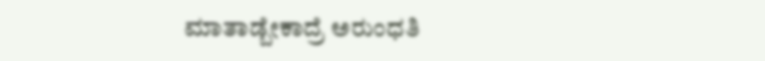ಮಾತಾಡ್ಬೇಕಾದ್ರೆ ಅರುಂಧತಿ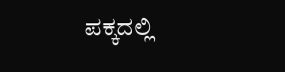ಪಕ್ಕದಲ್ಲಿ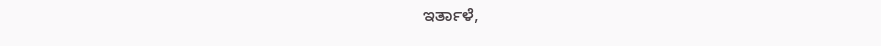ಇರ್ತಾಳೆ,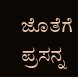ಜೊತೆಗೆ ಪ್ರಸನ್ನ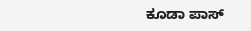ಕೂಡಾ ಪಾಸ್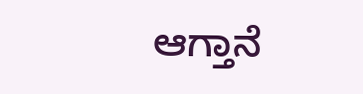ಆಗ್ತಾನೆ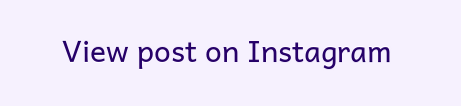View post on Instagram